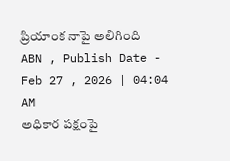ప్రియాంక నాపై అలిగింది
ABN , Publish Date - Feb 27 , 2026 | 04:04 AM
అధికార పక్షంపై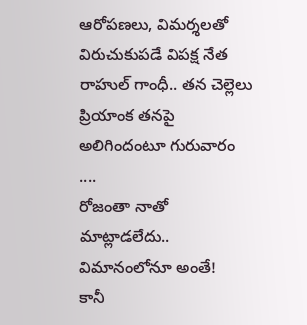ఆరోపణలు, విమర్శలతో విరుచుకుపడే విపక్ష నేత రాహుల్ గాంధీ.. తన చెల్లెలు ప్రియాంక తనపై అలిగిందంటూ గురువారం ....
రోజంతా నాతో మాట్లాడలేదు.. విమానంలోనూ అంతే!
కానీ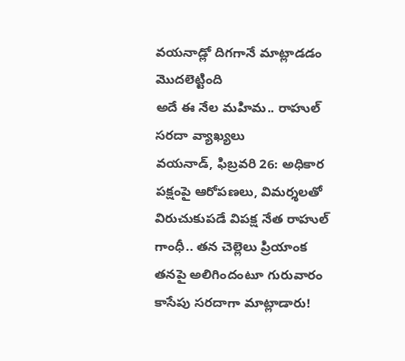వయనాడ్లో దిగగానే మాట్లాడడం మొదలెట్టింది
అదే ఈ నేల మహిమ.. రాహుల్ సరదా వ్యాఖ్యలు
వయనాడ్, ఫిబ్రవరి 26: అధికార పక్షంపై ఆరోపణలు, విమర్శలతో విరుచుకుపడే విపక్ష నేత రాహుల్ గాంధీ.. తన చెల్లెలు ప్రియాంక తనపై అలిగిందంటూ గురువారం కాసేపు సరదాగా మాట్లాడారు!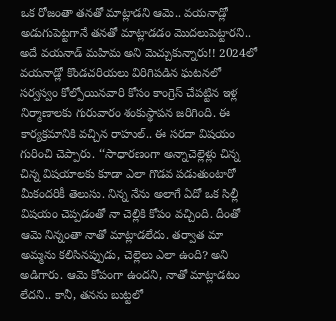ఒక రోజంతా తనతో మాట్లాడని ఆమె.. వయనాడ్లో అడుగుపెట్టగానే తనతో మాట్లాడడం మొదలుపెట్టారని.. అదే వయనాడ్ మహిమ అని మెచ్చుకున్నారు!! 2024లో వయనాడ్లో కొండచరియలు విరిగిపడిన ఘటనలో సర్వస్వం కోల్పోయినవారి కోసం కాంగ్రెస్ చేపట్టిన ఇళ్ల నిర్మాణాలకు గురువారం శంకుస్థాపన జరిగింది. ఈ కార్యక్రమానికి వచ్చిన రాహుల్.. ఈ సరదా విషయం గురించి చెప్పారు. ‘‘సాధారణంగా అన్నాచెల్లెళ్లు చిన్న చిన్న విషయాలకు కూడా ఎలా గొడవ పడుతుంటారో మీకందరికీ తెలుసు. నిన్న నేను అలాగే ఏదో ఒక సిల్లీ విషయం చెప్పడంతో నా చెల్లికి కోపం వచ్చింది. దీంతో ఆమె నిన్నంతా నాతో మాట్లాడలేదు. తర్వాత మా అమ్మను కలిసినప్పుడు, చెల్లెలు ఎలా ఉంది? అని అడిగారు. ఆమె కోపంగా ఉందని, నాతో మాట్లాడటం లేదని.. కానీ, తనను బుట్టలో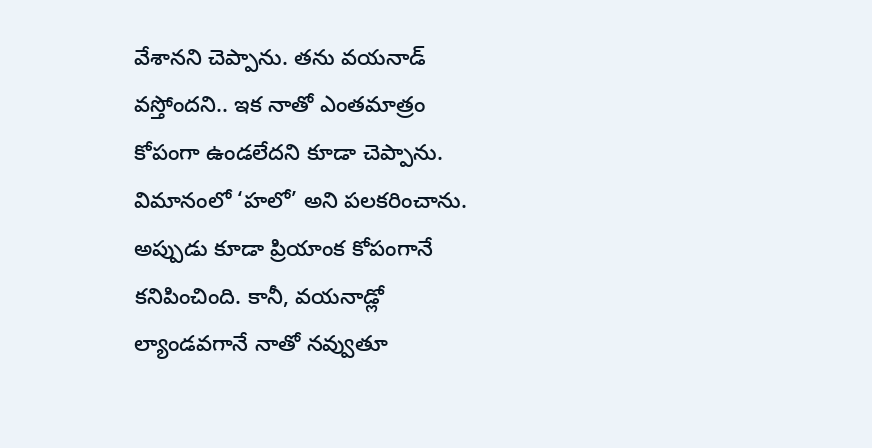వేశానని చెప్పాను. తను వయనాడ్ వస్తోందని.. ఇక నాతో ఎంతమాత్రం కోపంగా ఉండలేదని కూడా చెప్పాను. విమానంలో ‘హలో’ అని పలకరించాను. అప్పుడు కూడా ప్రియాంక కోపంగానే కనిపించింది. కానీ, వయనాడ్లో ల్యాండవగానే నాతో నవ్వుతూ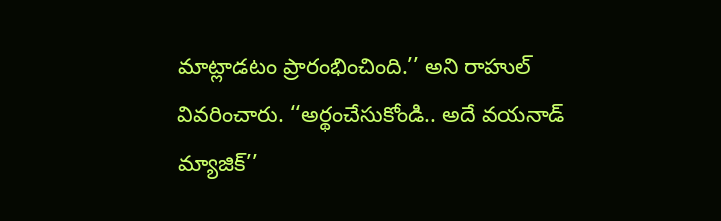మాట్లాడటం ప్రారంభించింది.’’ అని రాహుల్ వివరించారు. ‘‘అర్థంచేసుకోండి.. అదే వయనాడ్ మ్యాజిక్’’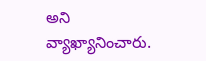అని వ్యాఖ్యానించారు.